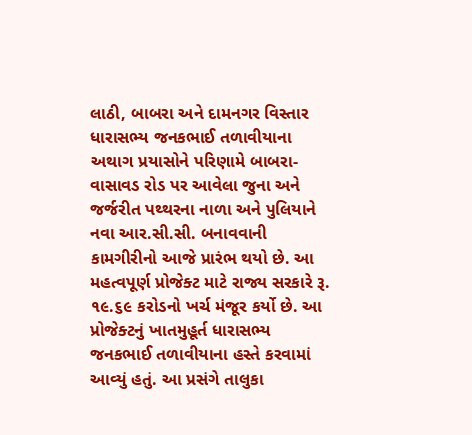લાઠી, બાબરા અને દામનગર વિસ્તાર ધારાસભ્ય જનકભાઈ તળાવીયાના અથાગ પ્રયાસોને પરિણામે બાબરા-વાસાવડ રોડ પર આવેલા જુના અને જર્જરીત પથ્થરના નાળા અને પુલિયાને નવા આર.સી.સી. બનાવવાની કામગીરીનો આજે પ્રારંભ થયો છે. આ મહત્વપૂર્ણ પ્રોજેક્ટ માટે રાજ્ય સરકારે રૂ. ૧૯.૬૯ કરોડનો ખર્ચ મંજૂર કર્યો છે. આ પ્રોજેક્ટનું ખાતમુહૂર્ત ધારાસભ્ય જનકભાઈ તળાવીયાના હસ્તે કરવામાં આવ્યું હતું. આ પ્રસંગે તાલુકા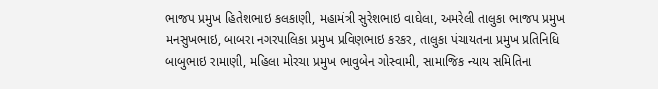ભાજપ પ્રમુખ હિતેશભાઇ કલકાણી, મહામંત્રી સુરેશભાઇ વાઘેલા, અમરેલી તાલુકા ભાજપ પ્રમુખ મનસુખભાઇ, બાબરા નગરપાલિકા પ્રમુખ પ્રવિણભાઇ કરકર, તાલુકા પંચાયતના પ્રમુખ પ્રતિનિધિ બાબુભાઇ રામાણી, મહિલા મોરચા પ્રમુખ ભાવુબેન ગોસ્વામી, સામાજિક ન્યાય સમિતિના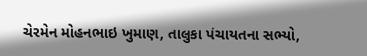ચેરમેન મોહનભાઇ ખુમાણ, તાલુકા પંચાયતના સભ્યો,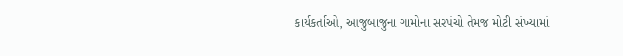કાર્યકર્તાઓ, આજુબાજુના ગામોના સરપંચો તેમજ મોટી સંખ્યામાં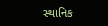સ્થાનિક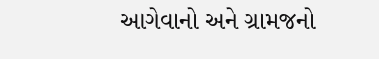આગેવાનો અને ગ્રામજનો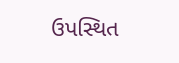ઉપસ્થિત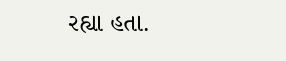રહ્યા હતા.